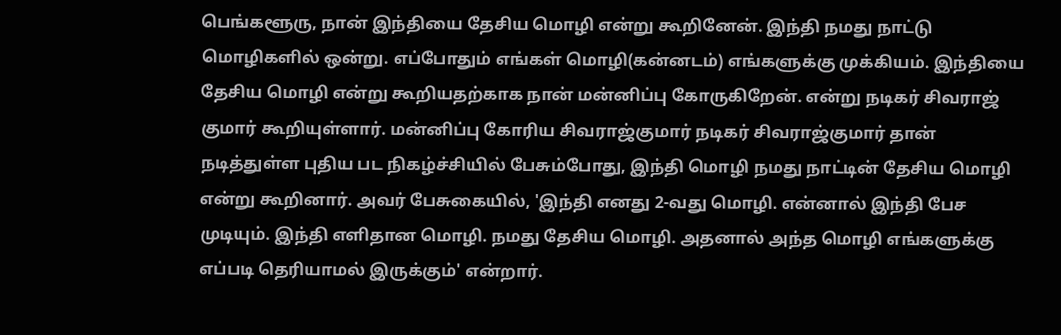பெங்களூரு, நான் இந்தியை தேசிய மொழி என்று கூறினேன். இந்தி நமது நாட்டு மொழிகளில் ஒன்று. எப்போதும் எங்கள் மொழி(கன்னடம்) எங்களுக்கு முக்கியம். இந்தியை தேசிய மொழி என்று கூறியதற்காக நான் மன்னிப்பு கோருகிறேன். என்று நடிகர் சிவராஜ் குமார் கூறியுள்ளார். மன்னிப்பு கோரிய சிவராஜ்குமார் நடிகர் சிவராஜ்குமார் தான் நடித்துள்ள புதிய பட நிகழ்ச்சியில் பேசும்போது, இந்தி மொழி நமது நாட்டின் தேசிய மொழி என்று கூறினார். அவர் பேசுகையில், 'இந்தி எனது 2-வது மொழி. என்னால் இந்தி பேச முடியும். இந்தி எளிதான மொழி. நமது தேசிய மொழி. அதனால் அந்த மொழி எங்களுக்கு எப்படி தெரியாமல் இருக்கும்' என்றார்.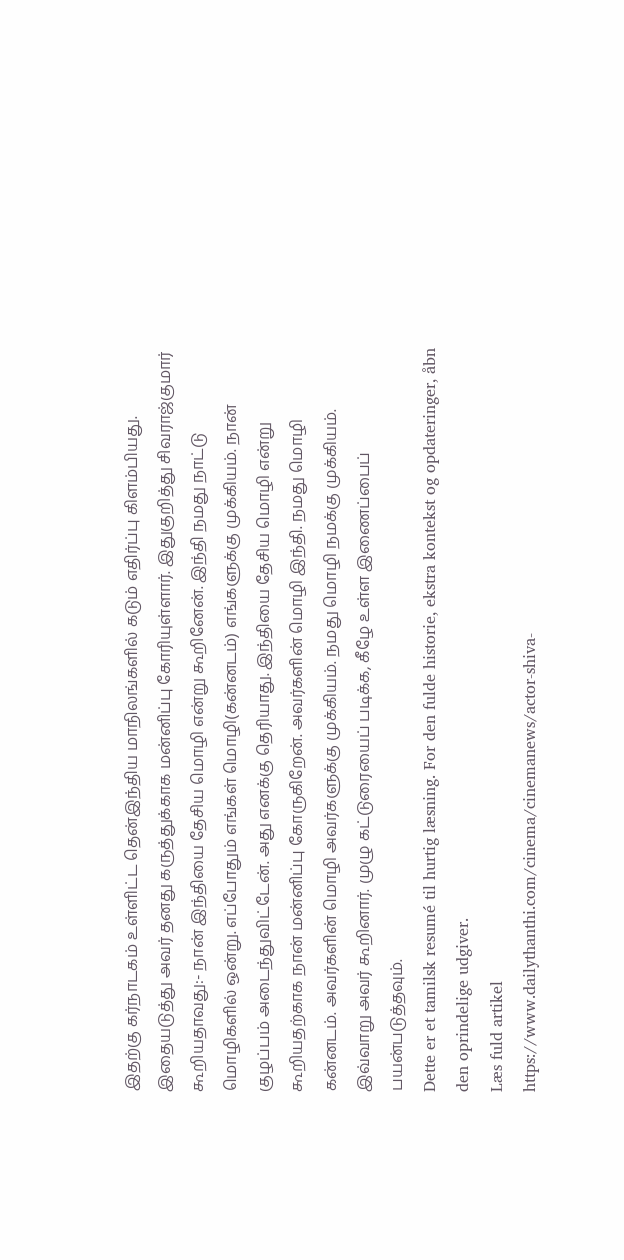இதற்கு கர்நாடகம் உள்ளிட்ட தென்இந்திய மாநிலங்களில் கடும் எதிர்ப்பு கிளம்பியது. இதையடுத்து அவர் தனது கருத்துக்காக மன்னிப்பு கோரியுள்ளார். இதுகுறித்து சிவராஜ்குமார் கூறியதாவது:- நான் இந்தியை தேசிய மொழி என்று கூறினேன். இந்தி நமது நாட்டு மொழிகளில் ஒன்று. எப்போதும் எங்கள் மொழி(கன்னடம்) எங்களுக்கு முக்கியம். நான் குழப்பம் அடைந்துவிட்டேன். அது எனக்கு தெரியாது. இந்தியை தேசிய மொழி என்று கூறியதற்காக நான் மன்னிப்பு கோருகிறேன். அவர்களின் மொழி இந்தி. நமது மொழி கன்னடம். அவர்களின் மொழி அவர்களுக்கு முக்கியம். நமது மொழி நமக்கு முக்கியம். இவ்வாறு அவர் கூறினார். முழு கட்டுரையைப் படிக்க, கீழே உள்ள இணைப்பைப் பயன்படுத்தவும்.
Dette er et tamilsk resumé til hurtig læsning. For den fulde historie, ekstra kontekst og opdateringer, åbn den oprindelige udgiver.
Læs fuld artikel
https://www.dailythanthi.com/cinema/cinemanews/actor-shiva-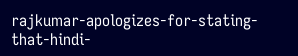rajkumar-apologizes-for-stating-that-hindi-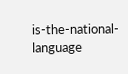is-the-national-language